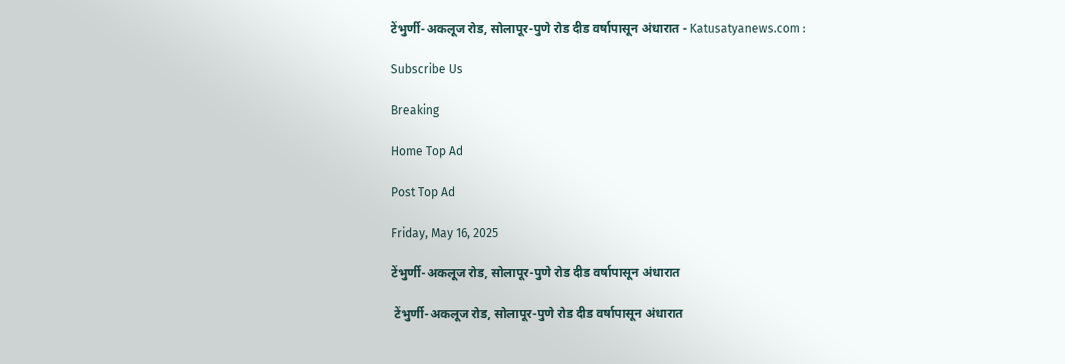टेंभुर्णी-अकलूज रोड, सोलापूर-पुणे रोड दीड वर्षापासून अंधारात - Katusatyanews.com :

Subscribe Us

Breaking

Home Top Ad

Post Top Ad

Friday, May 16, 2025

टेंभुर्णी-अकलूज रोड, सोलापूर-पुणे रोड दीड वर्षापासून अंधारात

 टेंभुर्णी-अकलूज रोड, सोलापूर-पुणे रोड दीड वर्षापासून अंधारात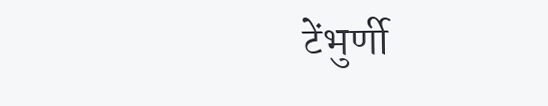टेंभुर्णी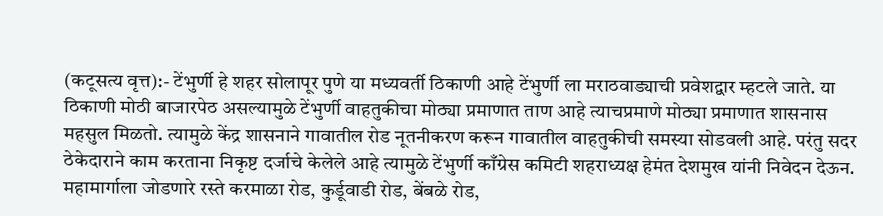(कटूसत्य वृत्त):- टेंभुर्णी हे शहर सोलापूर पुणे या मध्यवर्ती ठिकाणी आहे टेंभुर्णी ला मराठवाड्याची प्रवेशद्वार म्हटले जाते. या ठिकाणी मोठी बाजारपेठ असल्यामुळे टेंभुर्णी वाहतुकीचा मोठ्या प्रमाणात ताण आहे त्याचप्रमाणे मोठ्या प्रमाणात शासनास महसुल मिळतो. त्यामुळे केंद्र शासनाने गावातील रोड नूतनीकरण करून गावातील वाहतुकीची समस्या सोडवली आहे. परंतु सदर ठेकेदाराने काम करताना निकृष्ट दर्जाचे केलेले आहे त्यामुळे टेंभुर्णी काँग्रेस कमिटी शहराध्यक्ष हेमंत देशमुख यांनी निवेदन देऊन.  महामार्गाला जोडणारे रस्ते करमाळा रोड, कुर्डूवाडी रोड, बेंबळे रोड,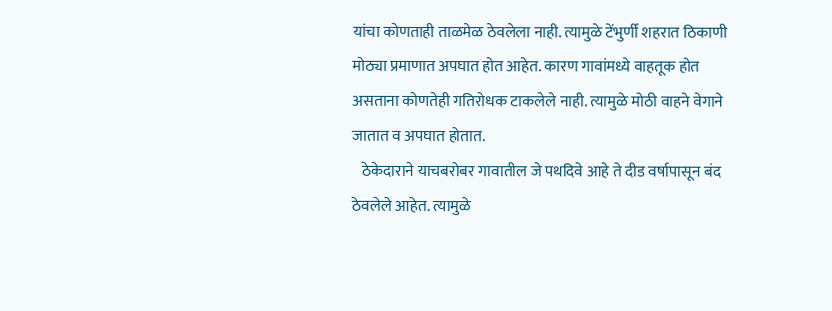यांचा कोणताही ताळमेळ ठेवलेला नाही. त्यामुळे टेंभुर्णी शहरात ठिकाणी मोठ्या प्रमाणात अपघात होत आहेत. कारण गावांमध्ये वाहतूक होत असताना कोणतेही गतिरोधक टाकलेले नाही. त्यामुळे मोठी वाहने वेगाने जातात व अपघात होतात.
   ठेकेदाराने याचबरोबर गावातील जे पथदिवे आहे ते दीड वर्षापासून बंद ठेवलेले आहेत. त्यामुळे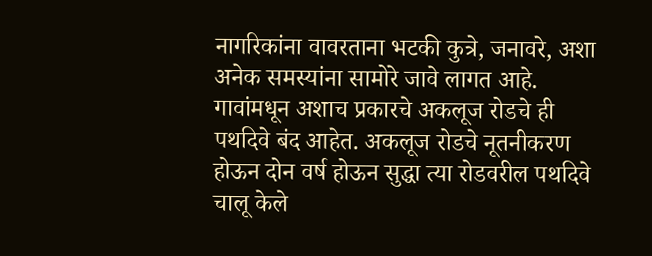नागरिकांना वावरताना भटकी कुत्रे, जनावरे, अशा अनेक समस्यांना सामोरे जावे लागत आहे. गावांमधून अशाच प्रकारचे अकलूज रोडचे ही पथदिवे बंद आहेत. अकलूज रोडचे नूतनीकरण होऊन दोन वर्ष होऊन सुद्धा त्या रोडवरील पथदिवे चालू केले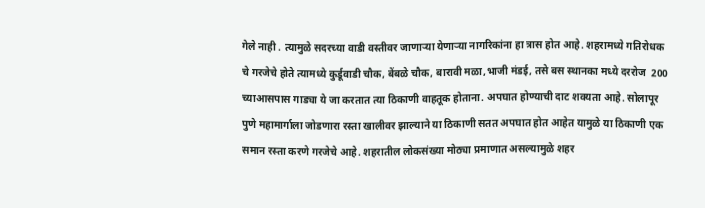गेले नाही . त्यामुळे सदरच्या वाडी वस्तीवर जाणाऱ्या येणाऱ्या नागरिकांना हा त्रास होत आहे. शहरामध्ये गतिरोधक चे गरजेचे होते त्यामध्ये कुर्डूवाडी चौक, बेंबळे चौक, बारावी मळा,भाजी मंडई, तसे बस स्थानका मध्ये दररोज  200 च्याआसपास गाड्या ये जा करतात त्या ठिकाणी वाहतूक होताना. अपघात होण्याची दाट शक्यता आहे. सोलापूर पुणे महामार्गाला जोडणारा रस्ता खालीवर झाल्याने या ठिकाणी सतत अपघात होत आहेत यामुळे या ठिकाणी एक समान रस्ता करणे गरजेचे आहे. शहरातील लोकसंख्या मोठ्या प्रमाणात असल्यामुळे शहर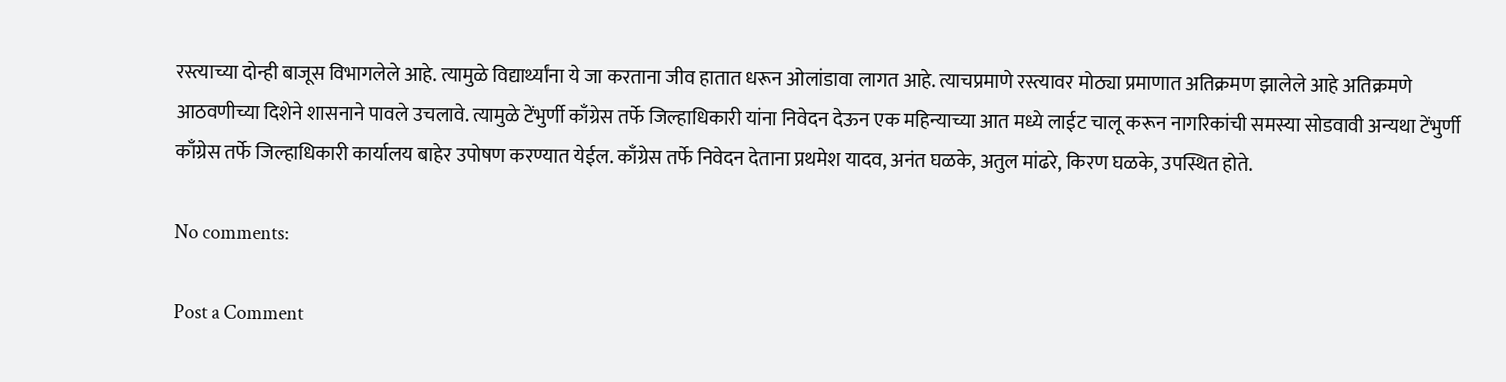रस्त्याच्या दोन्ही बाजूस विभागलेले आहे. त्यामुळे विद्यार्थ्यांना ये जा करताना जीव हातात धरून ओलांडावा लागत आहे. त्याचप्रमाणे रस्त्यावर मोठ्या प्रमाणात अतिक्रमण झालेले आहे अतिक्रमणे आठवणीच्या दिशेने शासनाने पावले उचलावे. त्यामुळे टेंभुर्णी काँग्रेस तर्फे जिल्हाधिकारी यांना निवेदन देऊन एक महिन्याच्या आत मध्ये लाईट चालू करून नागरिकांची समस्या सोडवावी अन्यथा टेंभुर्णी काँग्रेस तर्फे जिल्हाधिकारी कार्यालय बाहेर उपोषण करण्यात येईल. काँग्रेस तर्फे निवेदन देताना प्रथमेश यादव, अनंत घळके, अतुल मांढरे, किरण घळके, उपस्थित होते.

No comments:

Post a Comment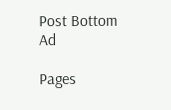Post Bottom Ad

Pages